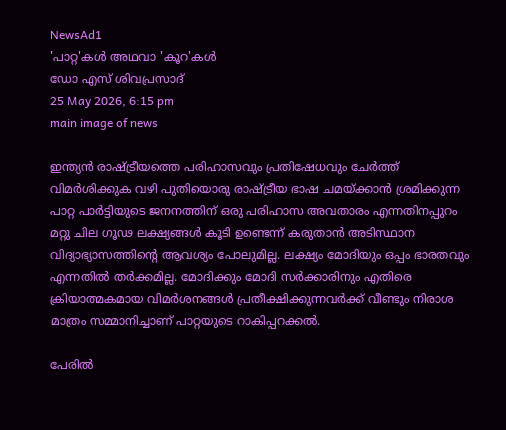NewsAd1
'പാറ്റ'കൾ അഥവാ 'കൂറ'കൾ
ഡോ എസ് ശിവപ്രസാദ്
25 May 2026, 6:15 pm
main image of news

ഇന്ത്യൻ രാഷ്ട്രീയത്തെ പരിഹാസവും പ്രതിഷേധവും ചേർത്ത് വിമർശിക്കുക വഴി പുതിയൊരു രാഷ്ട്രീയ ഭാഷ ചമയ്ക്കാൻ ശ്രമിക്കുന്ന പാറ്റ പാർട്ടിയുടെ ജനനത്തിന് ഒരു പരിഹാസ അവതാരം എന്നതിനപ്പുറം മറ്റു ചില ഗൂഢ ലക്ഷ്യങ്ങൾ കൂടി ഉണ്ടെന്ന് കരുതാൻ അടിസ്ഥാന വിദ്യാഭ്യാസത്തിൻ്റെ ആവശ്യം പോലുമില്ല. ലക്ഷ്യം മോദിയും ഒപ്പം ഭാരതവും എന്നതിൽ തർക്കമില്ല. മോദിക്കും മോദി സർക്കാരിനും എതിരെ ക്രിയാത്മകമായ വിമർശനങ്ങൾ പ്രതീക്ഷിക്കുന്നവർക്ക് വീണ്ടും നിരാശ മാത്രം സമ്മാനിച്ചാണ് പാറ്റയുടെ റാകിപ്പറക്കൽ.

പേരിൽ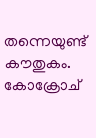തന്നെയുണ്ട് കൗതുകം. കോക്രോച്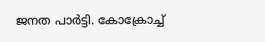ജനത പാർട്ടി. കോക്രോച്ച്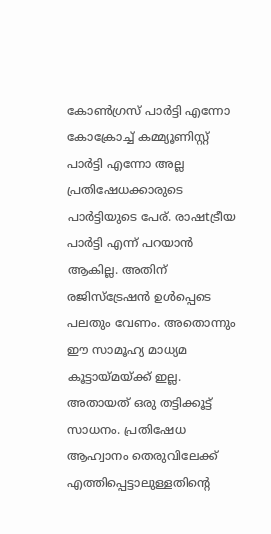കോൺഗ്രസ് പാർട്ടി എന്നോ കോക്രോച്ച് കമ്മ്യൂണിസ്റ്റ് പാർട്ടി എന്നോ അല്ല പ്രതിഷേധക്കാരുടെ പാർട്ടിയുടെ പേര്. രാഷtട്രീയ പാർട്ടി എന്ന് പറയാൻ ആകില്ല. അതിന് രജിസ്ട്രേഷൻ ഉൾപ്പെടെ പലതും വേണം. അതൊന്നും ഈ സാമൂഹ്യ മാധ്യമ കൂട്ടായ്മയ്ക്ക് ഇല്ല. അതായത് ഒരു തട്ടിക്കൂട്ട് സാധനം. പ്രതിഷേധ ആഹ്വാനം തെരുവിലേക്ക് എത്തിപ്പെട്ടാലുള്ളതിന്റെ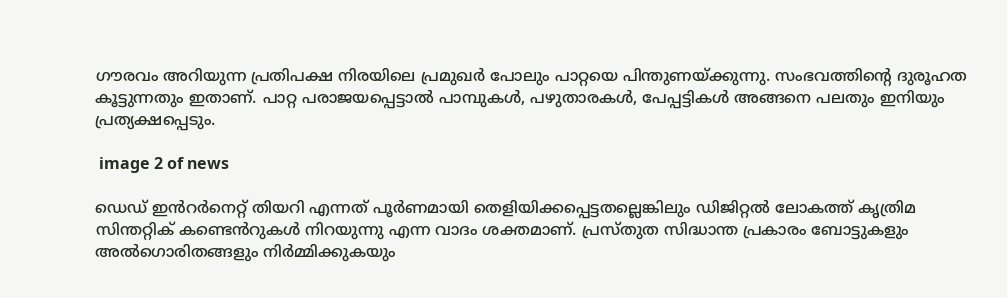ഗൗരവം അറിയുന്ന പ്രതിപക്ഷ നിരയിലെ പ്രമുഖർ പോലും പാറ്റയെ പിന്തുണയ്ക്കുന്നു. സംഭവത്തിന്റെ ദുരൂഹത കൂട്ടുന്നതും ഇതാണ്. പാറ്റ പരാജയപ്പെട്ടാൽ പാമ്പുകൾ, പഴുതാരകൾ, പേപ്പട്ടികൾ അങ്ങനെ പലതും ഇനിയും പ്രത്യക്ഷപ്പെടും.

 image 2 of news

ഡെഡ് ഇൻറർനെറ്റ് തിയറി എന്നത് പൂർണമായി തെളിയിക്കപ്പെട്ടതല്ലെങ്കിലും ഡിജിറ്റൽ ലോകത്ത് കൃത്രിമ സിന്തറ്റിക് കണ്ടെൻറുകൾ നിറയുന്നു എന്ന വാദം ശക്തമാണ്. പ്രസ്തുത സിദ്ധാന്ത പ്രകാരം ബോട്ടുകളും അൽഗൊരിതങ്ങളും നിർമ്മിക്കുകയും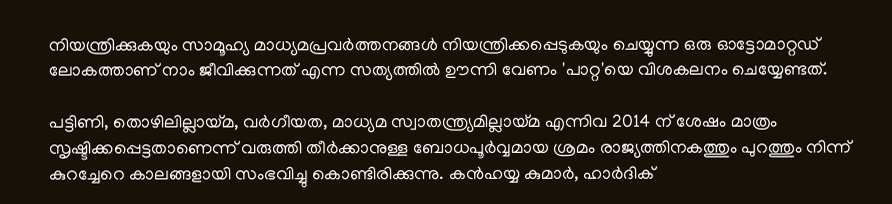നിയന്ത്രിക്കുകയും സാമൂഹ്യ മാധ്യമപ്രവർത്തനങ്ങൾ നിയന്ത്രിക്കപ്പെടുകയും ചെയ്യുന്ന ഒരു ഓട്ടോമാറ്റഡ് ലോകത്താണ് നാം ജീവിക്കുന്നത് എന്ന സത്യത്തിൽ ഊന്നി വേണം 'പാറ്റ'യെ വിശകലനം ചെയ്യേണ്ടത്.

പട്ടിണി, തൊഴിലില്ലായ്മ, വർഗീയത, മാധ്യമ സ്വാതന്ത്ര്യമില്ലായ്മ എന്നിവ 2014 ന് ശേഷം മാത്രം സൃഷ്ടിക്കപ്പെട്ടതാണെന്ന് വരുത്തി തീർക്കാനുള്ള ബോധപൂർവ്വമായ ശ്രമം രാജ്യത്തിനകത്തും പുറത്തും നിന്ന് കുറച്ചേറെ കാലങ്ങളായി സംഭവിച്ചു കൊണ്ടിരിക്കുന്നു. കൻഹയ്യ കുമാർ, ഹാർദിക്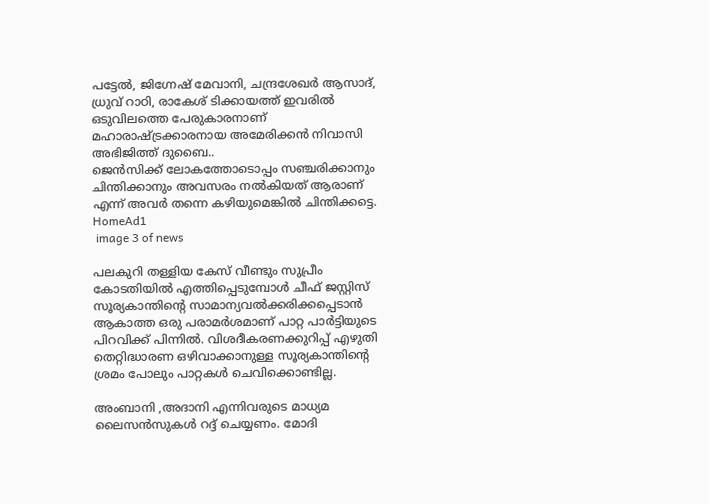പട്ടേൽ, ജിഗ്നേഷ് മേവാനി, ചന്ദ്രശേഖർ ആസാദ്, ധ്രുവ് റാഠി, രാകേശ് ടിക്കായത്ത് ഇവരിൽ ഒടുവിലത്തെ പേരുകാരനാണ് മഹാരാഷ്ട്രക്കാരനായ അമേരിക്കൻ നിവാസി അഭിജിത്ത് ദുബൈ..
ജെൻസിക്ക് ലോകത്തോടൊപ്പം സഞ്ചരിക്കാനും ചിന്തിക്കാനും അവസരം നൽകിയത് ആരാണ് എന്ന് അവർ തന്നെ കഴിയുമെങ്കിൽ ചിന്തിക്കട്ടെ.
HomeAd1
 image 3 of news

പലകുറി തള്ളിയ കേസ് വീണ്ടും സുപ്രീം കോടതിയിൽ എത്തിപ്പെടുമ്പോൾ ചീഫ് ജസ്റ്റിസ് സൂര്യകാന്തിന്റെ സാമാന്യവൽക്കരിക്കപ്പെടാൻ ആകാത്ത ഒരു പരാമർശമാണ് പാറ്റ പാർട്ടിയുടെ പിറവിക്ക് പിന്നിൽ. വിശദീകരണക്കുറിപ്പ് എഴുതി തെറ്റിദ്ധാരണ ഒഴിവാക്കാനുള്ള സൂര്യകാന്തിന്റെ ശ്രമം പോലും പാറ്റകൾ ചെവിക്കൊണ്ടില്ല.

അംബാനി ,അദാനി എന്നിവരുടെ മാധ്യമ ലൈസൻസുകൾ റദ്ദ് ചെയ്യണം. മോദി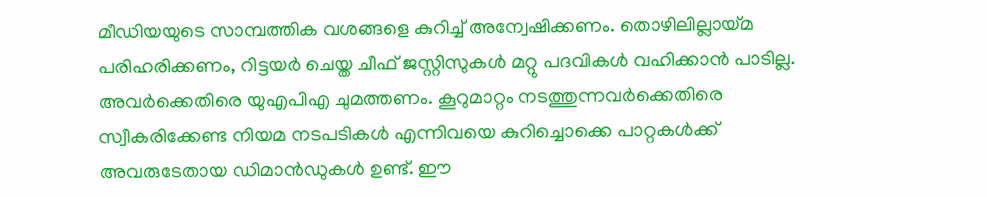മീഡിയയുടെ സാമ്പത്തിക വശങ്ങളെ കുറിച്ച് അന്വേഷിക്കണം. തൊഴിലില്ലായ്മ പരിഹരിക്കണം, റിട്ടയർ ചെയ്ത ചീഫ് ജസ്റ്റിസുകൾ മറ്റു പദവികൾ വഹിക്കാൻ പാടില്ല. അവർക്കെതിരെ യുഎപിഎ ചുമത്തണം. കൂറുമാറ്റം നടത്തുന്നവർക്കെതിരെ സ്വീകരിക്കേണ്ട നിയമ നടപടികൾ എന്നിവയെ കുറിച്ചൊക്കെ പാറ്റകൾക്ക് അവരുടേതായ ഡിമാൻഡുകൾ ഉണ്ട്. ഈ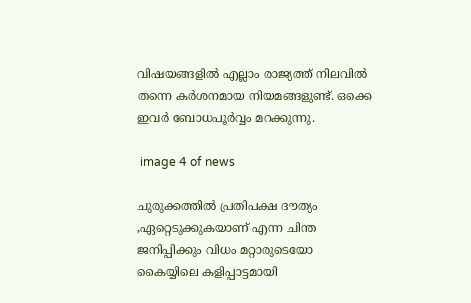വിഷയങ്ങളിൽ എല്ലാം രാജ്യത്ത് നിലവിൽ തന്നെ കർശനമായ നിയമങ്ങളുണ്ട്. ഒക്കെ ഇവർ ബോധപൂർവ്വം മറക്കുന്നു.

 image 4 of news

ചുരുക്കത്തിൽ പ്രതിപക്ഷ ദൗത്യം ,ഏറ്റെടുക്കുകയാണ് എന്ന ചിന്ത ജനിപ്പിക്കും വിധം മറ്റാരുടെയോ കൈയ്യിലെ കളിപ്പാട്ടമായി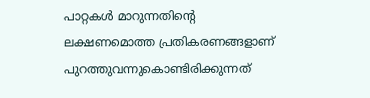പാറ്റകൾ മാറുന്നതിന്റെ ലക്ഷണമൊത്ത പ്രതികരണങ്ങളാണ് പുറത്തുവന്നുകൊണ്ടിരിക്കുന്നത്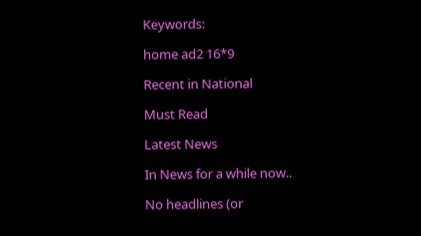Keywords:

home ad2 16*9

Recent in National

Must Read

Latest News

In News for a while now..

No headlines (or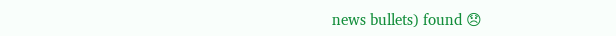news bullets) found 😞